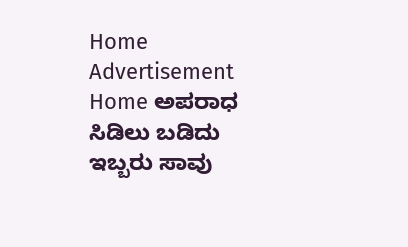Home Advertisement
Home ಅಪರಾಧ ಸಿಡಿಲು ಬಡಿದು ಇಬ್ಬರು ಸಾವು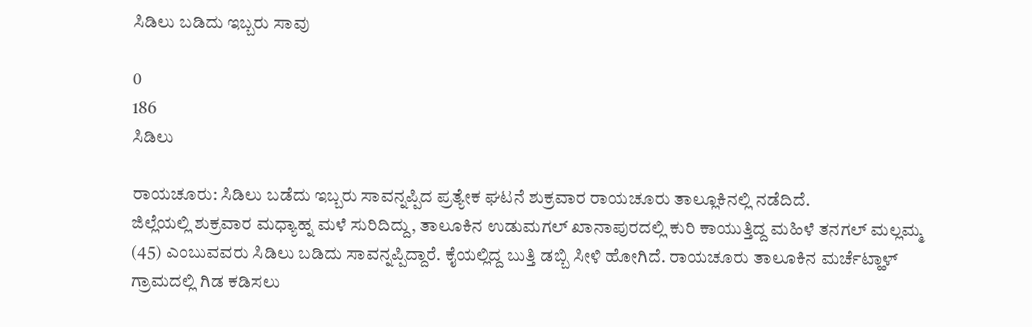ಸಿಡಿಲು ಬಡಿದು ಇಬ್ಬರು ಸಾವು

0
186
ಸಿಡಿಲು

ರಾಯಚೂರು: ಸಿಡಿಲು ಬಡೆದು ಇಬ್ಬರು ಸಾವನ್ನಪ್ಪಿದ ಪ್ರತ್ಯೇಕ ಘಟನೆ ಶುಕ್ರವಾರ ರಾಯಚೂರು ತಾಲ್ಲೂಕಿನಲ್ಲಿ ನಡೆದಿದೆ.
ಜಿಲ್ಲೆಯಲ್ಲಿ ಶುಕ್ರವಾರ ಮಧ್ಯಾಹ್ನ ಮಳೆ ಸುರಿದಿದ್ದು, ತಾಲೂಕಿನ ಉಡುಮಗಲ್ ಖಾನಾಪುರದಲ್ಲಿ ಕುರಿ ಕಾಯುತ್ತಿದ್ದ ಮಹಿಳೆ ತನಗಲ್ ಮಲ್ಲಮ್ಮ (45) ಎಂಬುವವರು ಸಿಡಿಲು ಬಡಿದು ಸಾವನ್ನಪ್ಪಿದ್ದಾರೆ. ಕೈಯಲ್ಲಿದ್ದ ಬುತ್ತಿ ಡಬ್ಬಿ ಸೀಳಿ ಹೋಗಿದೆ. ರಾಯಚೂರು ತಾಲೂಕಿನ ಮರ್ಚೆಟ್ಹಾಳ್ ಗ್ರಾಮದಲ್ಲಿ ಗಿಡ ಕಡಿಸಲು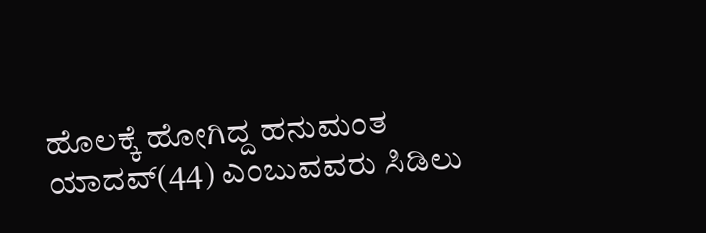ಹೊಲಕ್ಕೆ ಹೋಗಿದ್ದ ಹನುಮಂತ ಯಾದವ್(44) ಎಂಬುವವರು ಸಿಡಿಲು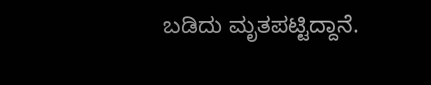ಬಡಿದು ಮೃತಪಟ್ಟಿದ್ದಾನೆ.